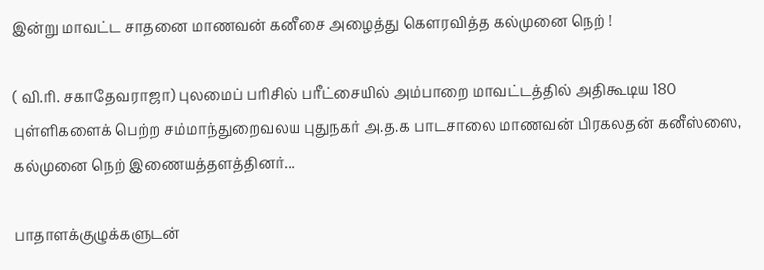இன்று மாவட்ட சாதனை மாணவன் கனீசை அழைத்து கௌரவித்த கல்முனை நெற் !

( வி.ரி. சகாதேவராஜா) புலமைப் பரிசில் பரீட்சையில் அம்பாறை மாவட்டத்தில் அதிகூடிய 180 புள்ளிகளைக் பெற்ற சம்மாந்துறைவலய புதுநகர் அ.த.க பாடசாலை மாணவன் பிரகலதன் கனீஸ்ஸை, கல்முனை நெற் இணையத்தளத்தினர்...

பாதாளக்குழுக்களுடன்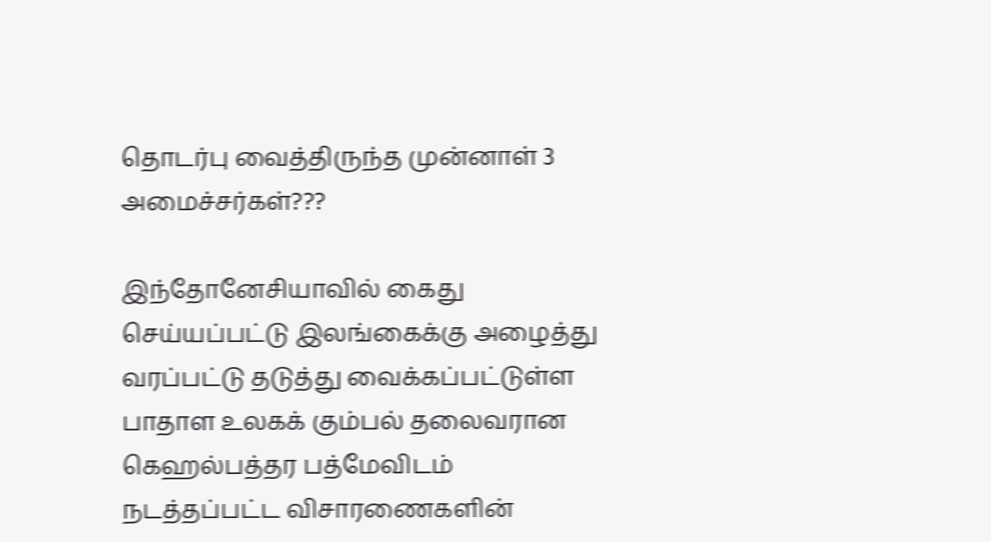தொடர்பு வைத்திருந்த முன்னாள் 3 அமைச்சர்கள்???

இந்தோனேசியாவில் கைது செய்யப்பட்டு இலங்கைக்கு அழைத்து வரப்பட்டு தடுத்து வைக்கப்பட்டுள்ள பாதாள உலகக் கும்பல் தலைவரான கெஹல்பத்தர பத்மேவிடம் நடத்தப்பட்ட விசாரணைகளின்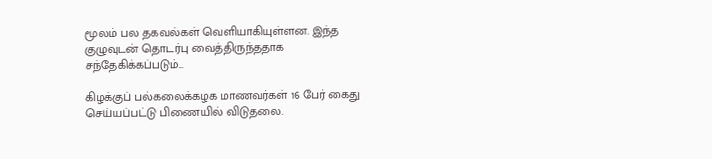மூலம் பல தகவல்கள் வெளியாகியுள்ளன. இந்த குழுவுடன் தொடர்பு வைத்திருந்ததாக சந்தேகிக்கப்படும்...

கிழக்குப் பல்கலைக்கழக மாணவர்கள் 16 பேர் கைது செய்யப்பட்டு பிணையில் விடுதலை.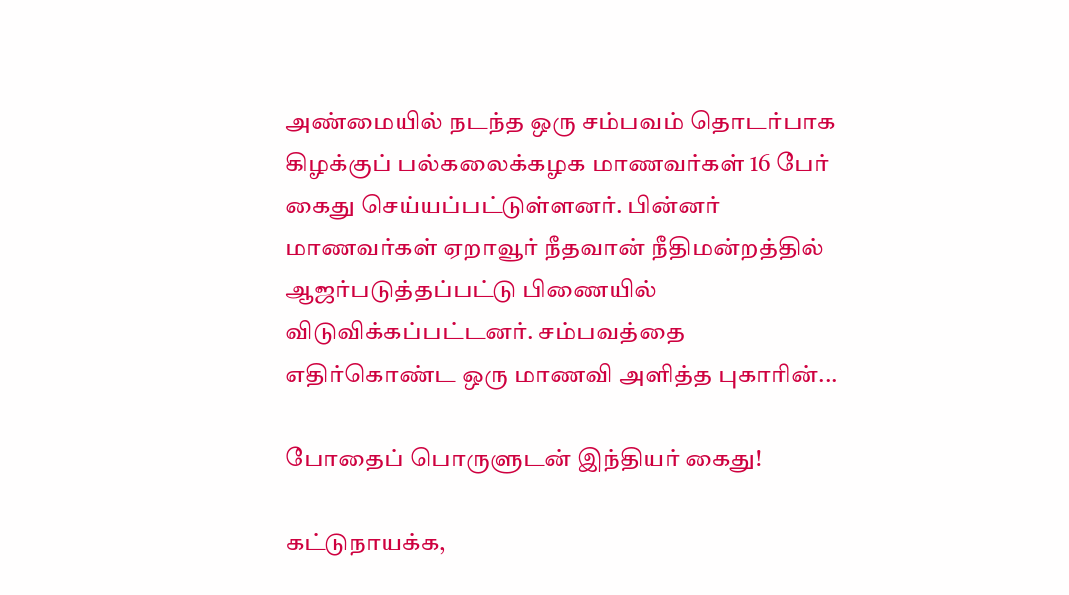அண்மையில் நடந்த ஒரு சம்பவம் தொடர்பாக கிழக்குப் பல்கலைக்கழக மாணவர்கள் 16 பேர் கைது செய்யப்பட்டுள்ளனர். பின்னர் மாணவர்கள் ஏறாவூர் நீதவான் நீதிமன்றத்தில் ஆஜர்படுத்தப்பட்டு பிணையில் விடுவிக்கப்பட்டனர். சம்பவத்தை எதிர்கொண்ட ஒரு மாணவி அளித்த புகாரின்...

போதைப் பொருளுடன் இந்தியர் கைது!

கட்டுநாயக்க,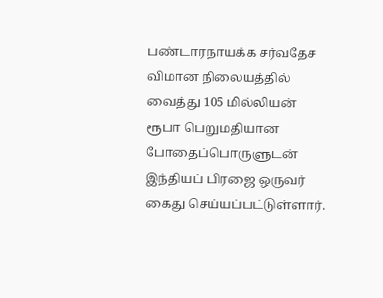பண்டாரநாயக்க சர்வதேச விமான நிலையத்தில் வைத்து 105 மில்லியன் ரூபா பெறுமதியான போதைப்பொருளுடன் இந்தியப் பிரஜை ஒருவர் கைது செய்யப்பட்டுள்ளார்.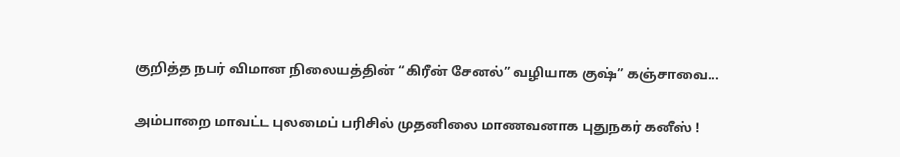குறித்த நபர் விமான நிலையத்தின் “கிரீன் சேனல்” வழியாக குஷ்” கஞ்சாவை...

அம்பாறை மாவட்ட புலமைப் பரிசில் முதனிலை மாணவனாக புதுநகர் கனீஸ் !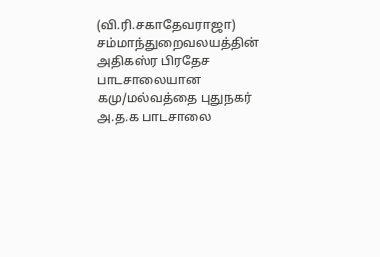(வி.ரி.சகாதேவராஜா) சம்மாந்துறைவலயத்தின் அதிகஸ்ர பிரதேச பாடசாலையான கமு/மல்வத்தை புதுநகர் அ.த.க பாடசாலை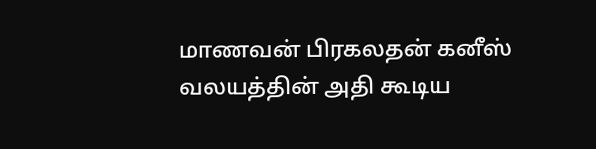மாணவன் பிரகலதன் கனீஸ் வலயத்தின் அதி கூடிய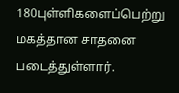180புள்ளிகளைப்பெற்று மகத்தான சாதனை படைத்துள்ளார்.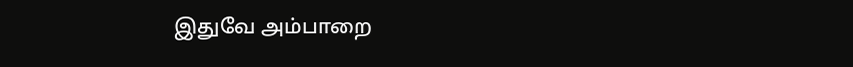இதுவே அம்பாறை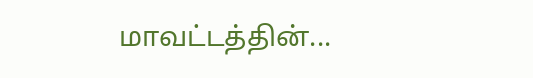மாவட்டத்தின்...